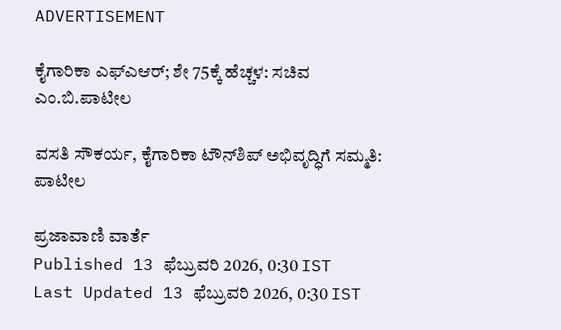ADVERTISEMENT

ಕೈಗಾರಿಕಾ ಎಫ್‌ಎಆರ್; ಶೇ 75ಕ್ಕೆ ಹೆಚ್ಚಳ: ಸಚಿವ ಎಂ.ಬಿ.ಪಾಟೀಲ

ವಸತಿ ಸೌಕರ್ಯ, ಕೈಗಾರಿಕಾ ಟೌನ್‌ಶಿಪ್ ಅಭಿವೃದ್ಧಿಗೆ ಸಮ್ಮತಿ: ಪಾಟೀಲ

ಪ್ರಜಾವಾಣಿ ವಾರ್ತೆ
Published 13 ಫೆಬ್ರುವರಿ 2026, 0:30 IST
Last Updated 13 ಫೆಬ್ರುವರಿ 2026, 0:30 IST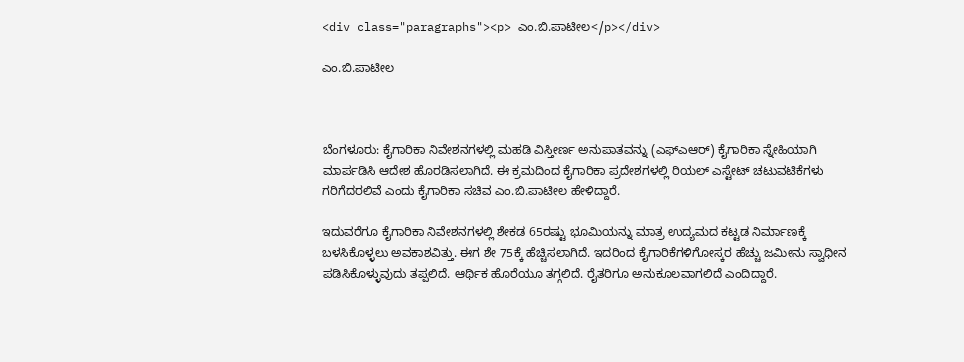<div class="paragraphs"><p> ಎಂ.ಬಿ.ಪಾಟೀಲ</p></div>

ಎಂ.ಬಿ.ಪಾಟೀಲ



ಬೆಂಗಳೂರು: ಕೈಗಾರಿಕಾ ನಿವೇಶನಗಳಲ್ಲಿ ಮಹಡಿ ವಿಸ್ತೀರ್ಣ ಅನುಪಾತವನ್ನು (ಎಫ್ಎಆರ್‌) ಕೈಗಾರಿಕಾ ಸ್ನೇಹಿಯಾಗಿ ಮಾರ್ಪಡಿಸಿ ಆದೇಶ ಹೊರಡಿಸಲಾಗಿದೆ. ಈ ಕ್ರಮದಿಂದ ಕೈಗಾರಿಕಾ ಪ್ರದೇಶಗಳಲ್ಲಿ ರಿಯಲ್‌ ಎಸ್ಟೇಟ್‌ ಚಟುವಟಿಕೆಗಳು ಗರಿಗೆದರಲಿವೆ ಎಂದು ಕೈಗಾರಿಕಾ ಸಚಿವ ಎಂ.ಬಿ.ಪಾಟೀಲ ಹೇಳಿದ್ದಾರೆ.

ಇದುವರೆಗೂ ಕೈಗಾರಿಕಾ ನಿವೇಶನಗಳಲ್ಲಿ ಶೇಕಡ 65ರಷ್ಟು ಭೂಮಿಯನ್ನು ಮಾತ್ರ ಉದ್ಯಮದ ಕಟ್ಟಡ ನಿರ್ಮಾಣಕ್ಕೆ ಬಳಸಿಕೊಳ್ಳಲು ಅವಕಾಶವಿತ್ತು. ಈಗ ಶೇ 75ಕ್ಕೆ ಹೆಚ್ಚಿಸಲಾಗಿದೆ. ಇದರಿಂದ ಕೈಗಾರಿಕೆಗಳಿಗೋಸ್ಕರ ಹೆಚ್ಚು ಜಮೀನು ಸ್ವಾಧೀನ ಪಡಿಸಿಕೊಳ್ಳುವುದು ತಪ್ಪಲಿದೆ. ಆರ್ಥಿಕ ಹೊರೆಯೂ ತಗ್ಗಲಿದೆ. ರೈತರಿಗೂ ಅನುಕೂಲವಾಗಲಿದೆ ಎಂದಿದ್ದಾರೆ.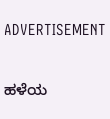ADVERTISEMENT

ಹಳೆಯ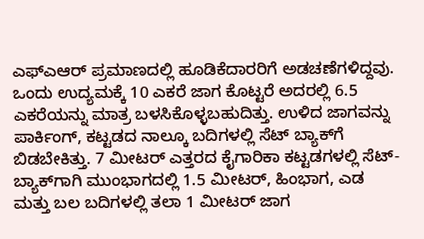ಎಫ್ಎಆರ್‌ ಪ್ರಮಾಣದಲ್ಲಿ ಹೂಡಿಕೆದಾರರಿಗೆ ಅಡಚಣೆಗಳಿದ್ದವು. ಒಂದು ಉದ್ಯಮಕ್ಕೆ 10 ಎಕರೆ ಜಾಗ ಕೊಟ್ಟರೆ ಅದರಲ್ಲಿ 6.5 ಎಕರೆಯನ್ನು ಮಾತ್ರ ಬಳಸಿಕೊಳ್ಳಬಹುದಿತ್ತು. ಉಳಿದ ಜಾಗವನ್ನು ಪಾರ್ಕಿಂಗ್, ಕಟ್ಟಡದ ನಾಲ್ಕೂ ಬದಿಗಳಲ್ಲಿ ಸೆಟ್‌ ಬ್ಯಾಕ್‌ಗೆ ಬಿಡಬೇಕಿತ್ತು. 7 ಮೀಟರ್‌ ಎತ್ತರದ ಕೈಗಾರಿಕಾ ಕಟ್ಟಡಗಳಲ್ಲಿ ಸೆಟ್-ಬ್ಯಾಕ್‌ಗಾಗಿ ಮುಂಭಾಗದಲ್ಲಿ 1.5 ಮೀಟರ್‌, ಹಿಂಭಾಗ, ಎಡ ಮತ್ತು ಬಲ ಬದಿಗಳಲ್ಲಿ ತಲಾ 1 ಮೀಟರ್‌ ಜಾಗ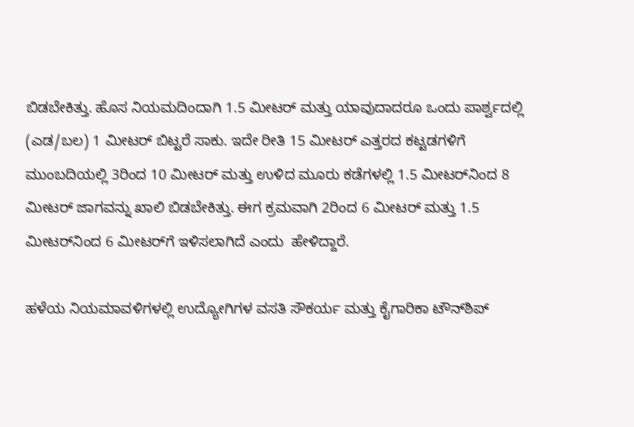ಬಿಡಬೇಕಿತ್ತು. ಹೊಸ ನಿಯಮದಿಂದಾಗಿ 1.5 ಮೀಟರ್‌ ಮತ್ತು ಯಾವುದಾದರೂ ಒಂದು ಪಾರ್ಶ್ವದಲ್ಲಿ (ಎಡ/ಬಲ) 1 ಮೀಟರ್‌ ಬಿಟ್ಟರೆ ಸಾಕು. ಇದೇ ರೀತಿ 15 ಮೀಟರ್‌ ಎತ್ತರದ ಕಟ್ಟಡಗಳಿಗೆ ಮುಂಬದಿಯಲ್ಲಿ 3ರಿಂದ 10 ಮೀಟರ್‌ ಮತ್ತು ಉಳಿದ ಮೂರು ಕಡೆಗಳಲ್ಲಿ 1.5 ಮೀಟರ್‌ನಿಂದ 8 ಮೀಟರ್‌ ಜಾಗವನ್ನು ಖಾಲಿ ಬಿಡಬೇಕಿತ್ತು. ಈಗ ಕ್ರಮವಾಗಿ 2ರಿಂದ 6 ಮೀಟರ್‌ ಮತ್ತು 1.5 ಮೀಟರ್‌ನಿಂದ 6 ಮೀಟರ್‌ಗೆ ಇಳಿಸಲಾಗಿದೆ ಎಂದು  ಹೇಳಿದ್ದಾರೆ.

ಹಳೆಯ ನಿಯಮಾವಳಿಗಳಲ್ಲಿ ಉದ್ಯೋಗಿಗಳ ವಸತಿ ಸೌಕರ್ಯ ಮತ್ತು ಕೈಗಾರಿಕಾ ಟೌನ್‌ಶಿಪ್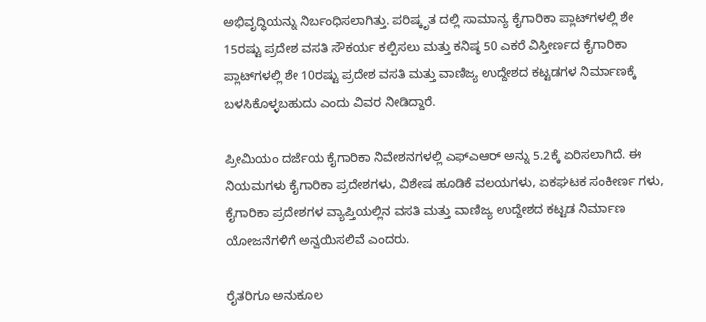ಅಭಿವೃದ್ಧಿಯನ್ನು ನಿರ್ಬಂಧಿಸಲಾಗಿತ್ತು. ಪರಿಷ್ಕೃತ ದಲ್ಲಿ ಸಾಮಾನ್ಯ ಕೈಗಾರಿಕಾ ಪ್ಲಾಟ್‌ಗಳಲ್ಲಿ ಶೇ 15ರಷ್ಟು ಪ್ರದೇಶ ವಸತಿ ಸೌಕರ್ಯ ಕಲ್ಪಿಸಲು ಮತ್ತು ಕನಿಷ್ಠ 50 ಎಕರೆ ವಿಸ್ತೀರ್ಣದ ಕೈಗಾರಿಕಾ ಪ್ಲಾಟ್‌ಗಳಲ್ಲಿ ಶೇ 10ರಷ್ಟು ಪ್ರದೇಶ ವಸತಿ ಮತ್ತು ವಾಣಿಜ್ಯ ಉದ್ದೇಶದ ಕಟ್ಟಡಗಳ ನಿರ್ಮಾಣಕ್ಕೆ ಬಳಸಿಕೊಳ್ಳಬಹುದು ಎಂದು ವಿವರ ನೀಡಿದ್ದಾರೆ.

ಪ್ರೀಮಿಯಂ ದರ್ಜೆಯ ಕೈಗಾರಿಕಾ ನಿವೇಶನಗಳಲ್ಲಿ ಎಫ್ಎಆರ್‌ ಅನ್ನು 5.2ಕ್ಕೆ ಏರಿಸಲಾಗಿದೆ. ಈ ನಿಯಮಗಳು ಕೈಗಾರಿಕಾ ಪ್ರದೇಶಗಳು, ವಿಶೇಷ ಹೂಡಿಕೆ ವಲಯಗಳು, ಏಕಘಟಕ ಸಂಕೀರ್ಣ ಗಳು, ಕೈಗಾರಿಕಾ ಪ್ರದೇಶಗಳ ವ್ಯಾಪ್ತಿಯಲ್ಲಿನ ವಸತಿ ಮತ್ತು ವಾಣಿಜ್ಯ ಉದ್ದೇಶದ ಕಟ್ಟಡ ನಿರ್ಮಾಣ ಯೋಜನೆಗಳಿಗೆ ಅನ್ವಯಿಸಲಿವೆ ಎಂದರು.

ರೈತರಿಗೂ ಅನುಕೂಲ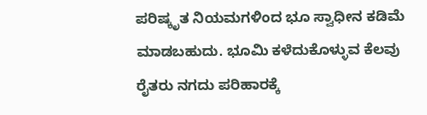ಪರಿಷ್ಕೃತ ನಿಯಮಗಳಿಂದ ಭೂ ಸ್ವಾಧೀನ ಕಡಿಮೆ ಮಾಡಬಹುದು. ಭೂಮಿ ಕಳೆದುಕೊಳ್ಳುವ ಕೆಲವು ರೈತರು ನಗದು ಪರಿಹಾರಕ್ಕೆ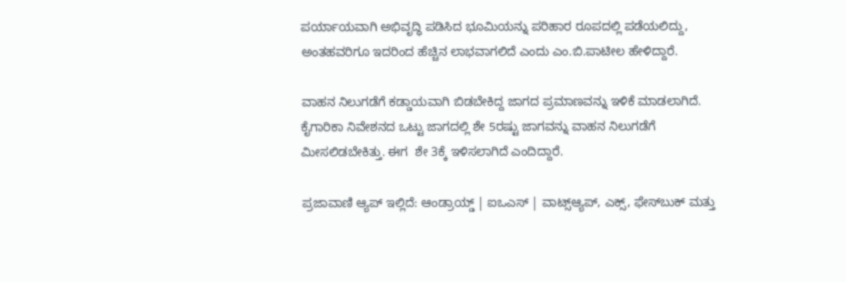ಪರ್ಯಾಯವಾಗಿ ಅಭಿವೃದ್ಧಿ ಪಡಿಸಿದ ಭೂಮಿಯನ್ನು ಪರಿಹಾರ ರೂಪದಲ್ಲಿ ಪಡೆಯಲಿದ್ದು, ಅಂತಹವರಿಗೂ ಇದರಿಂದ ಹೆಚ್ಚಿನ ಲಾಭವಾಗಲಿದೆ ಎಂದು ಎಂ.ಬಿ.ಪಾಟೀಲ ಹೇಳಿದ್ದಾರೆ.

ವಾಹನ ನಿಲುಗಡೆಗೆ ಕಡ್ಡಾಯವಾಗಿ ಬಿಡಬೇಕಿದ್ದ ಜಾಗದ ಪ್ರಮಾಣವನ್ನು ಇಳಿಕೆ ಮಾಡಲಾಗಿದೆ. ಕೈಗಾರಿಕಾ ನಿವೇಶನದ ಒಟ್ಟು ಜಾಗದಲ್ಲಿ ಶೇ 5ರಷ್ಟು ಜಾಗವನ್ನು ವಾಹನ ನಿಲುಗಡೆಗೆ ಮೀಸಲಿಡಬೇಕಿತ್ತು. ಈಗ  ಶೇ 3ಕ್ಕೆ ಇಳಿಸಲಾಗಿದೆ ಎಂದಿದ್ದಾರೆ.

ಪ್ರಜಾವಾಣಿ ಆ್ಯಪ್ ಇಲ್ಲಿದೆ: ಆಂಡ್ರಾಯ್ಡ್ | ಐಒಎಸ್ | ವಾಟ್ಸ್ಆ್ಯಪ್, ಎಕ್ಸ್, ಫೇಸ್‌ಬುಕ್ ಮತ್ತು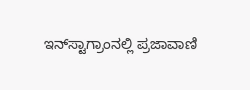ಇನ್‌ಸ್ಟಾಗ್ರಾಂನಲ್ಲಿ ಪ್ರಜಾವಾಣಿ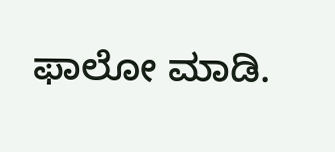ಫಾಲೋ ಮಾಡಿ.